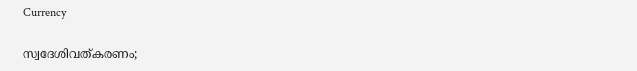Currency

സ്വദേശിവത്കരണം;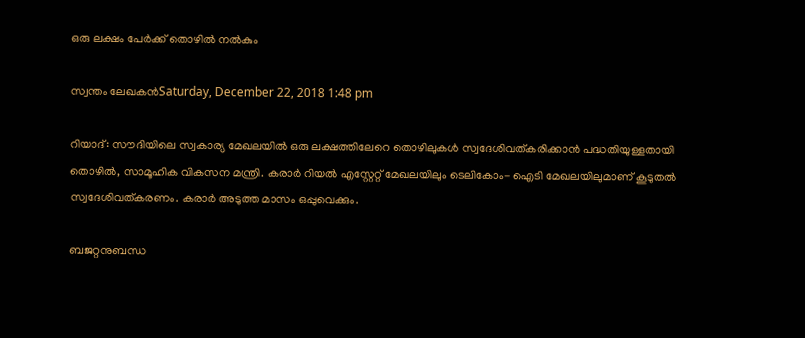ഒരു ലക്ഷം പേര്‍ക്ക് തൊഴില്‍ നല്‍കും

സ്വന്തം ലേഖകന്‍Saturday, December 22, 2018 1:48 pm

റിയാദ്: സൗദിയിലെ സ്വകാര്യ മേഖലയില്‍ ഒരു ലക്ഷത്തിലേറെ തൊഴിലുകള്‍ സ്വദേശിവത്കരിക്കാന്‍ പദ്ധതിയുള്ളതായി തൊഴില്‍, സാമൂഹിക വികസന മന്ത്രി. കരാര്‍ റിയല്‍ എസ്റ്റേറ്റ് മേഖലയിലും ടെലികോം- ഐടി മേഖലയിലുമാണ് കൂടുതല്‍ സ്വദേശിവത്കരണം. കരാര്‍ അടുത്ത മാസം ഒപ്പുവെക്കും.

ബജറ്റനുബന്ധ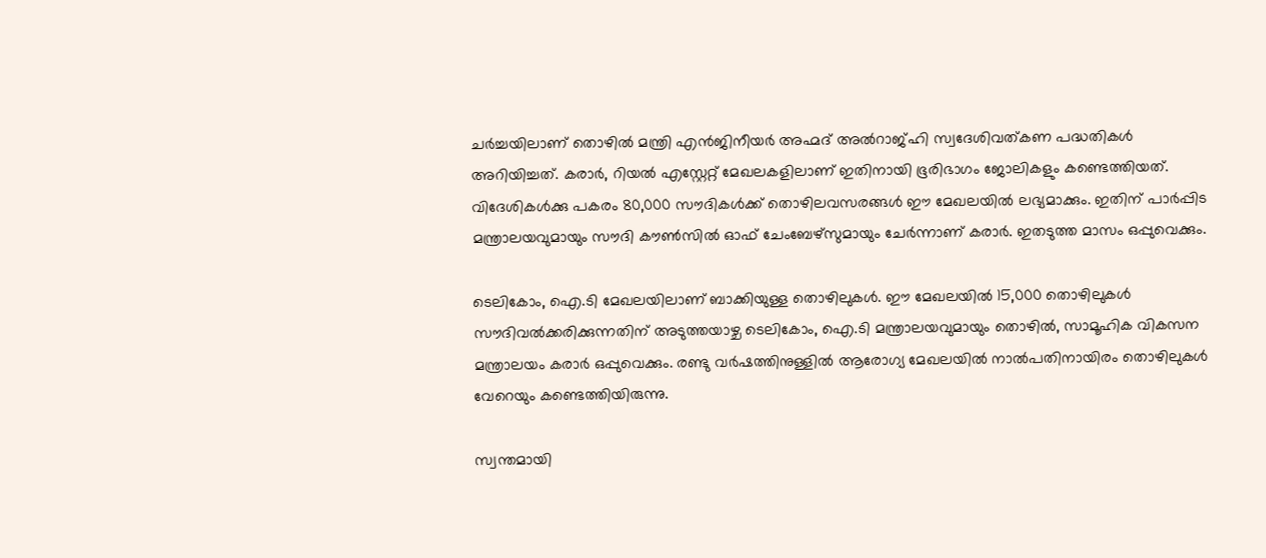ചര്‍ച്ചയിലാണ് തൊഴില്‍ മന്ത്രി എന്‍ജിനീയര്‍ അഹ്മദ് അല്‍റാജ്ഹി സ്വദേശിവത്കണ പദ്ധതികള്‍ അറിയിച്ചത്. കരാര്‍, റിയല്‍ എസ്റ്റേറ്റ് മേഖലകളിലാണ് ഇതിനായി ഭൂരിഭാഗം ജോലികളും കണ്ടെത്തിയത്. വിദേശികള്‍ക്കു പകരം 80,000 സൗദികള്‍ക്ക് തൊഴിലവസരങ്ങള്‍ ഈ മേഖലയില്‍ ലഭ്യമാക്കും. ഇതിന് പാര്‍പ്പിട മന്ത്രാലയവുമായും സൗദി കൗണ്‍സില്‍ ഓഫ് ചേംബേഴ്സുമായും ചേര്‍ന്നാണ് കരാര്‍. ഇതടുത്ത മാസം ഒപ്പുവെക്കും.

ടെലികോം, ഐ.ടി മേഖലയിലാണ് ബാക്കിയുള്ള തൊഴിലുകള്‍. ഈ മേഖലയില്‍ 15,000 തൊഴിലുകള്‍ സൗദിവല്‍ക്കരിക്കുന്നതിന് അടുത്തയാഴ്ച ടെലികോം, ഐ.ടി മന്ത്രാലയവുമായും തൊഴില്‍, സാമൂഹിക വികസന മന്ത്രാലയം കരാര്‍ ഒപ്പുവെക്കും. രണ്ടു വര്‍ഷത്തിനുള്ളില്‍ ആരോഗ്യ മേഖലയില്‍ നാല്‍പതിനായിരം തൊഴിലുകള്‍ വേറെയും കണ്ടെത്തിയിരുന്നു.

സ്വന്തമായി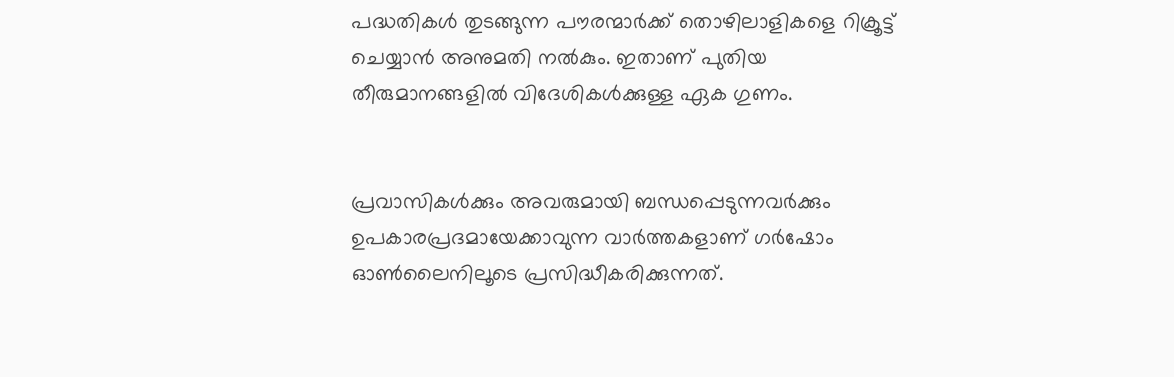പദ്ധതികള്‍ തുടങ്ങുന്ന പൗരന്മാര്‍ക്ക് തൊഴിലാളികളെ റിക്രൂട്ട് ചെയ്യാന്‍ അനുമതി നല്‍കും. ഇതാണ് പുതിയ തീരുമാനങ്ങളില്‍ വിദേശികള്‍ക്കുള്ള ഏക ഗുണം.


പ്രവാസികൾക്കും അവരുമായി ബന്ധപ്പെടുന്നവർക്കും ഉപകാരപ്രദമായേക്കാവുന്ന വാർത്തകളാണ് ഗർഷോം ഓൺലൈനിലൂടെ പ്രസിദ്ധീകരിക്കുന്നത്.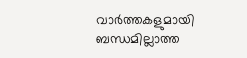വാർത്തകളുമായി ബന്ധമില്ലാത്ത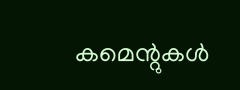കമെന്റുകൾ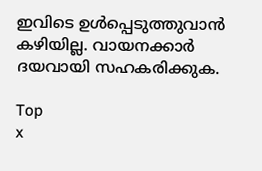ഇവിടെ ഉൾപ്പെടുത്തുവാൻ കഴിയില്ല. വായനക്കാർ ദയവായി സഹകരിക്കുക.

Top
x